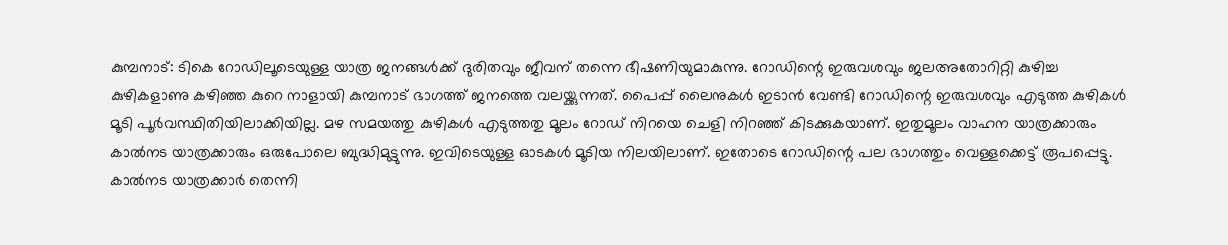കുമ്പനാട്: ടികെ റോഡിലൂടെയുള്ള യാത്ര ജനങ്ങൾക്ക് ദുരിതവും ജീവന് തന്നെ ഭീഷണിയുമാകുന്നു. റോഡിന്റെ ഇരുവശവും ജലഅതോറിറ്റി കുഴിച്ച കുഴികളാണു കഴിഞ്ഞ കുറെ നാളായി കുമ്പനാട് ഭാഗത്ത് ജനത്തെ വലയ്ക്കുന്നത്. പൈപ്പ് ലൈനുകൾ ഇടാൻ വേണ്ടി റോഡിന്റെ ഇരുവശവും എടുത്ത കുഴികൾ മൂടി പൂർവസ്ഥിതിയിലാക്കിയില്ല. മഴ സമയത്തു കുഴികൾ എടുത്തതു മൂലം റോഡ് നിറയെ ചെളി നിറഞ്ഞ് കിടക്കുകയാണ്. ഇതുമൂലം വാഹന യാത്രക്കാരും കാൽനട യാത്രക്കാരും ഒരുപോലെ ബുദ്ധിമുട്ടുന്നു. ഇവിടെയുള്ള ഓടകൾ മൂടിയ നിലയിലാണ്. ഇതോടെ റോഡിന്റെ പല ഭാഗത്തും വെള്ളക്കെട്ട് രൂപപ്പെട്ടു. കാൽനട യാത്രക്കാർ തെന്നി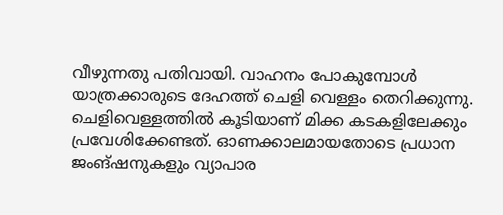വീഴുന്നതു പതിവായി. വാഹനം പോകുമ്പോൾ യാത്രക്കാരുടെ ദേഹത്ത് ചെളി വെള്ളം തെറിക്കുന്നു. ചെളിവെള്ളത്തിൽ കൂടിയാണ് മിക്ക കടകളിലേക്കും പ്രവേശിക്കേണ്ടത്. ഓണക്കാലമായതോടെ പ്രധാന ജംങ്ഷനുകളും വ്യാപാര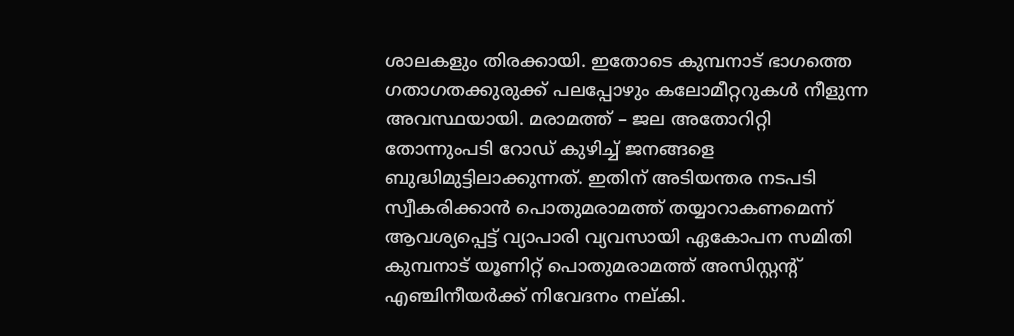ശാലകളും തിരക്കായി. ഇതോടെ കുമ്പനാട് ഭാഗത്തെ ഗതാഗതക്കുരുക്ക് പലപ്പോഴും കലോമീറ്ററുകൾ നീളുന്ന അവസ്ഥയായി. മരാമത്ത് – ജല അതോറിറ്റി തോന്നുംപടി റോഡ് കുഴിച്ച് ജനങ്ങളെ ബുദ്ധിമുട്ടിലാക്കുന്നത്. ഇതിന് അടിയന്തര നടപടി സ്വീകരിക്കാൻ പൊതുമരാമത്ത് തയ്യാറാകണമെന്ന് ആവശ്യപ്പെട്ട് വ്യാപാരി വ്യവസായി ഏകോപന സമിതി കുമ്പനാട് യൂണിറ്റ് പൊതുമരാമത്ത് അസിസ്റ്റന്റ് എഞ്ചിനീയർക്ക് നിവേദനം നല്കി.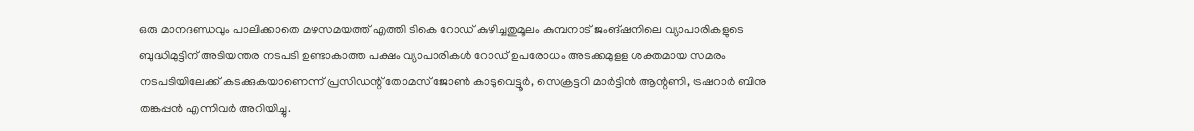ഒരു മാനദണ്ഡവും പാലിക്കാതെ മഴസമയത്ത് എത്തി ടികെ റോഡ് കുഴിച്ചതുമൂലം കുമ്പനാട് ജംങ്ഷനിലെ വ്യാപാരികളുടെ ബുദ്ധിമുട്ടിന് അടിയന്തര നടപടി ഉണ്ടാകാത്ത പക്ഷം വ്യാപാരികൾ റോഡ് ഉപരോധം അടക്കമുളള ശക്തമായ സമരം നടപടിയിലേക്ക് കടക്കുകയാണെന്ന് പ്രസിഡന്റ് തോമസ് ജോൺ കാടുവെട്ടൂർ, സെക്രട്ടറി മാർട്ടിൻ ആന്റണി, ട്രഷറാർ ബിനു തങ്കപ്പൻ എന്നിവർ അറിയിച്ചു.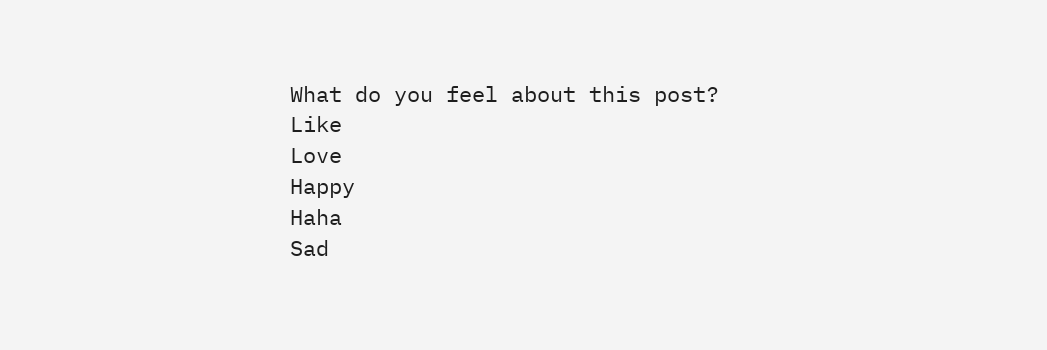What do you feel about this post?
Like
Love
Happy
Haha
Sad